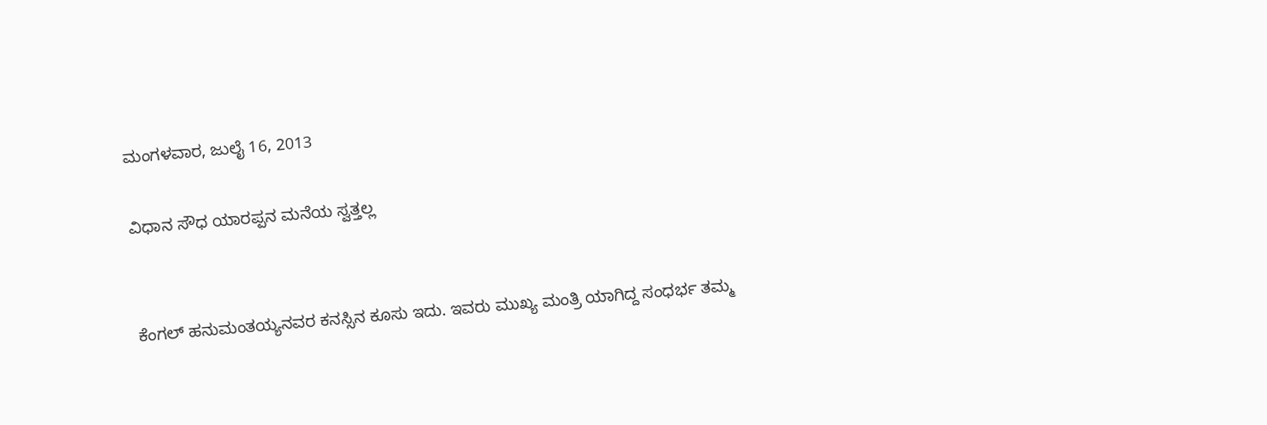ಮಂಗಳವಾರ, ಜುಲೈ 16, 2013

ವಿಧಾನ ಸೌಧ ಯಾರಪ್ಪನ ಮನೆಯ ಸ್ವತ್ತಲ್ಲ


ಕೆಂಗಲ್ ಹನುಮಂತಯ್ಯನವರ ಕನಸ್ಸಿನ ಕೂಸು ಇದು. ಇವರು ಮುಖ್ಯ ಮಂತ್ರಿ ಯಾಗಿದ್ದ ಸಂಧರ್ಭ ತಮ್ಮ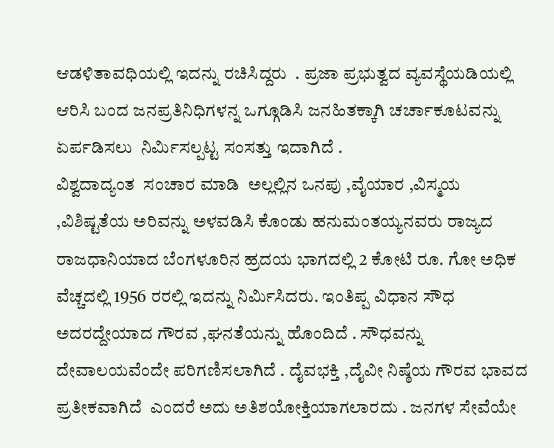ಆಡಳಿತಾವಧಿಯಲ್ಲಿ ಇದನ್ನು ರಚಿಸಿದ್ದರು  . ಪ್ರಜಾ ಪ್ರಭುತ್ವದ ವ್ಯವಸ್ಥೆಯಡಿಯಲ್ಲಿ ಆರಿಸಿ ಬಂದ ಜನಪ್ರತಿನಿಧಿಗಳನ್ನ ಒಗ್ಗೂಡಿಸಿ ಜನಹಿತಕ್ಕಾಗಿ ಚರ್ಚಾಕೂಟವನ್ನು ಏರ್ಪಡಿಸಲು  ನಿರ್ಮಿಸಲ್ಪಟ್ಟ ಸಂಸತ್ತು ಇದಾಗಿದೆ .
ವಿಶ್ವದಾದ್ಯಂತ  ಸಂಚಾರ ಮಾಡಿ  ಅಲ್ಲಲ್ಲಿನ ಒನಪು ,ವೈಯಾರ ,ವಿಸ್ಮಯ ,ವಿಶಿಷ್ಟತೆಯ ಅರಿವನ್ನು ಅಳವಡಿಸಿ ಕೊಂಡು ಹನುಮಂತಯ್ಯನವರು ರಾಜ್ಯದ ರಾಜಧಾನಿಯಾದ ಬೆಂಗಳೂರಿನ ಹ್ರದಯ ಭಾಗದಲ್ಲಿ 2 ಕೋಟಿ ರೂ. ಗೋ ಅಧಿಕ  ವೆಚ್ಚದಲ್ಲಿ 1956 ರರಲ್ಲಿ ಇದನ್ನು ನಿರ್ಮಿಸಿದರು. ಇಂತಿಪ್ಪ ವಿಧಾನ ಸೌಧ ಅದರದ್ದೇಯಾದ ಗೌರವ ,ಘನತೆಯನ್ನು ಹೊಂದಿದೆ . ಸೌಧವನ್ನು ದೇವಾಲಯವೆಂದೇ ಪರಿಗಣಿಸಲಾಗಿದೆ . ದೈವಭಕ್ತಿ ,ದೈವೀ ನಿಷ್ಠೆಯ ಗೌರವ ಭಾವದ ಪ್ರತೀಕವಾಗಿದೆ  ಎಂದರೆ ಅದು ಅತಿಶಯೋಕ್ತಿಯಾಗಲಾರದು . ಜನಗಳ ಸೇವೆಯೇ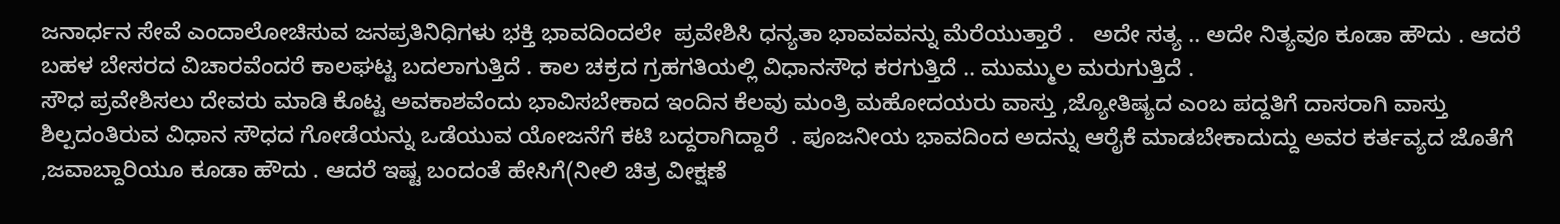ಜನಾರ್ಧನ ಸೇವೆ ಎಂದಾಲೋಚಿಸುವ ಜನಪ್ರತಿನಿಧಿಗಳು ಭಕ್ತಿ ಭಾವದಿಂದಲೇ  ಪ್ರವೇಶಿಸಿ ಧನ್ಯತಾ ಭಾವವವನ್ನು ಮೆರೆಯುತ್ತಾರೆ .   ಅದೇ ಸತ್ಯ .. ಅದೇ ನಿತ್ಯವೂ ಕೂಡಾ ಹೌದು . ಆದರೆ  ಬಹಳ ಬೇಸರದ ವಿಚಾರವೆಂದರೆ ಕಾಲಘಟ್ಟ ಬದಲಾಗುತ್ತಿದೆ . ಕಾಲ ಚಕ್ರದ ಗ್ರಹಗತಿಯಲ್ಲಿ ವಿಧಾನಸೌಧ ಕರಗುತ್ತಿದೆ .. ಮುಮ್ಮುಲ ಮರುಗುತ್ತಿದೆ .
ಸೌಧ ಪ್ರವೇಶಿಸಲು ದೇವರು ಮಾಡಿ ಕೊಟ್ಟ ಅವಕಾಶವೆಂದು ಭಾವಿಸಬೇಕಾದ ಇಂದಿನ ಕೆಲವು ಮಂತ್ರಿ ಮಹೋದಯರು ವಾಸ್ತು ,ಜ್ಯೋತಿಷ್ಯದ ಎಂಬ ಪದ್ದತಿಗೆ ದಾಸರಾಗಿ ವಾಸ್ತು ಶಿಲ್ಪದಂತಿರುವ ವಿಧಾನ ಸೌಧದ ಗೋಡೆಯನ್ನು ಒಡೆಯುವ ಯೋಜನೆಗೆ ಕಟಿ ಬದ್ದರಾಗಿದ್ದಾರೆ  . ಪೂಜನೀಯ ಭಾವದಿಂದ ಅದನ್ನು ಆರೈಕೆ ಮಾಡಬೇಕಾದುದ್ದು ಅವರ ಕರ್ತವ್ಯದ ಜೊತೆಗೆ ,ಜವಾಬ್ದಾರಿಯೂ ಕೂಡಾ ಹೌದು . ಆದರೆ ಇಷ್ಟ ಬಂದಂತೆ ಹೇಸಿಗೆ(ನೀಲಿ ಚಿತ್ರ ವೀಕ್ಷಣೆ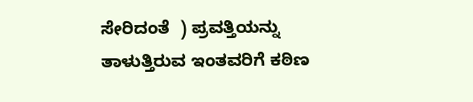ಸೇರಿದಂತೆ  ) ಪ್ರವತ್ತಿಯನ್ನು ತಾಳುತ್ತಿರುವ ಇಂತವರಿಗೆ ಕಠಿಣ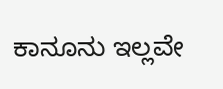ಕಾನೂನು ಇಲ್ಲವೇ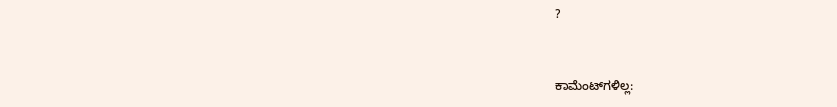?


ಕಾಮೆಂಟ್‌ಗಳಿಲ್ಲ: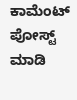ಕಾಮೆಂಟ್‌‌ ಪೋಸ್ಟ್‌ ಮಾಡಿ